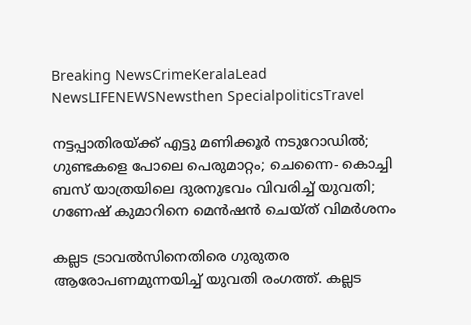Breaking NewsCrimeKeralaLead NewsLIFENEWSNewsthen SpecialpoliticsTravel

നട്ടപ്പാതിരയ്ക്ക് എട്ടു മണിക്കൂര്‍ നടുറോഡില്‍; ഗുണ്ടകളെ പോലെ പെരുമാറ്റം; ചെന്നൈ- കൊച്ചി ബസ് യാത്രയിലെ ദുരനുഭവം വിവരിച്ച് യുവതി; ഗണേഷ് കുമാറിനെ മെന്‍ഷന്‍ ചെയ്ത് വിമര്‍ശനം

കല്ലട ട്രാവൽസിനെതിരെ ഗുരുതര ആരോപണമുന്നയിച്ച് യുവതി രംഗത്ത്. കല്ലട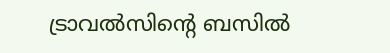ട്രാവല്‍സിന്റെ ബസിൽ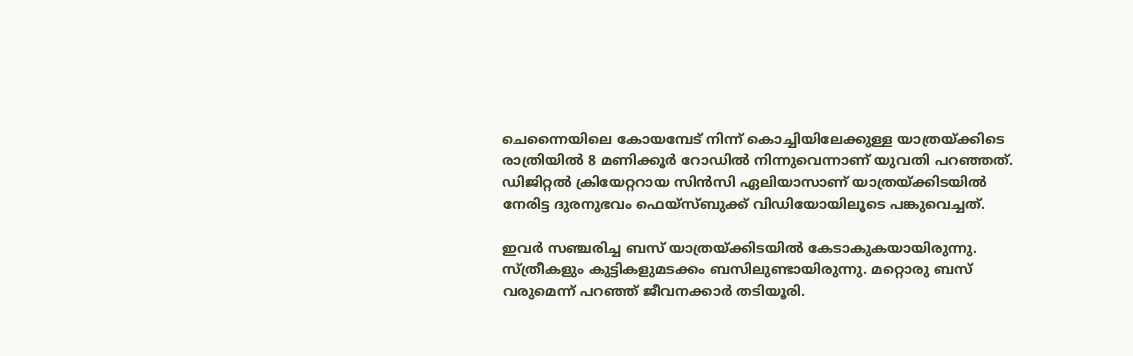ചെന്നൈയിലെ കോയമ്പേട്‌ നിന്ന് കൊച്ചിയിലേക്കുള്ള യാത്രയ്ക്കിടെ രാത്രിയിൽ 8 മണിക്കൂർ റോഡിൽ നിന്നുവെന്നാണ് യുവതി പറഞ്ഞത്. ഡിജിറ്റൽ ക്രിയേറ്ററായ സിൻസി ഏലിയാസാണ് യാത്രയ്ക്കിടയിൽ നേരിട്ട ദുരനുഭവം ഫെയ്‌സ്ബുക്ക് വിഡിയോയിലൂടെ പങ്കുവെച്ചത്.

ഇവർ സഞ്ചരിച്ച ബസ് യാത്രയ്ക്കിടയിൽ കേടാകുകയായിരുന്നു. സ്ത്രീകളും കുട്ടികളുമടക്കം ബസിലുണ്ടായിരുന്നു. മറ്റൊരു ബസ് വരുമെന്ന് പറഞ്ഞ് ജീവനക്കാർ തടിയൂരി.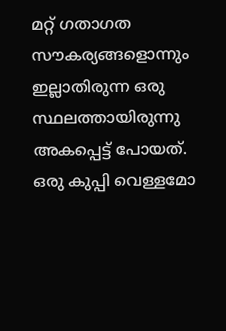മറ്റ് ഗതാഗത സൗകര്യങ്ങളൊന്നും ഇല്ലാതിരുന്ന ഒരു സ്ഥലത്തായിരുന്നു അകപ്പെട്ട് പോയത്. ഒരു കുപ്പി വെള്ളമോ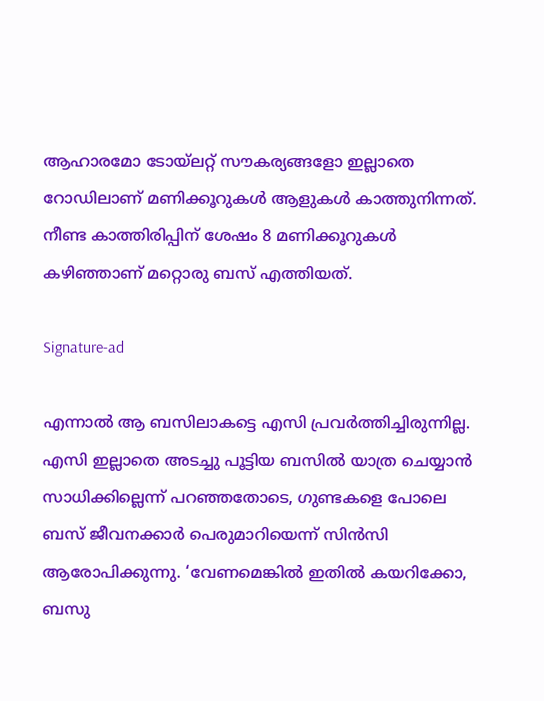ആഹാരമോ ടോയ്‌ലറ്റ് സൗകര്യങ്ങളോ ഇല്ലാതെ റോഡിലാണ് മണിക്കൂറുകൾ ആളുകൾ കാത്തുനിന്നത്. നീണ്ട കാത്തിരിപ്പിന് ശേഷം 8 മണിക്കൂറുകൾ കഴിഞ്ഞാണ് മറ്റൊരു ബസ് എത്തിയത്.

Signature-ad

എന്നാൽ ആ ബസിലാകട്ടെ എസി പ്രവർത്തിച്ചിരുന്നില്ല. എസി ഇല്ലാതെ അടച്ചു പൂട്ടിയ ബസിൽ യാത്ര ചെയ്യാൻ സാധിക്കില്ലെന്ന് പറഞ്ഞതോടെ, ഗുണ്ടകളെ പോലെ ബസ് ജീവനക്കാർ പെരുമാറിയെന്ന് സിൻസി ആരോപിക്കുന്നു. ‘വേണമെങ്കിൽ ഇതിൽ കയറിക്കോ, ബസു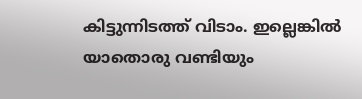കിട്ടുന്നിടത്ത് വിടാം. ഇല്ലെങ്കിൽ യാതൊരു വണ്ടിയും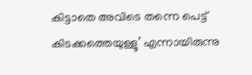കിട്ടാതെ അവിടെ തന്നെ പെട്ട് കിടക്കത്തെയുള്ളൂ’ എന്നായിരുന്നു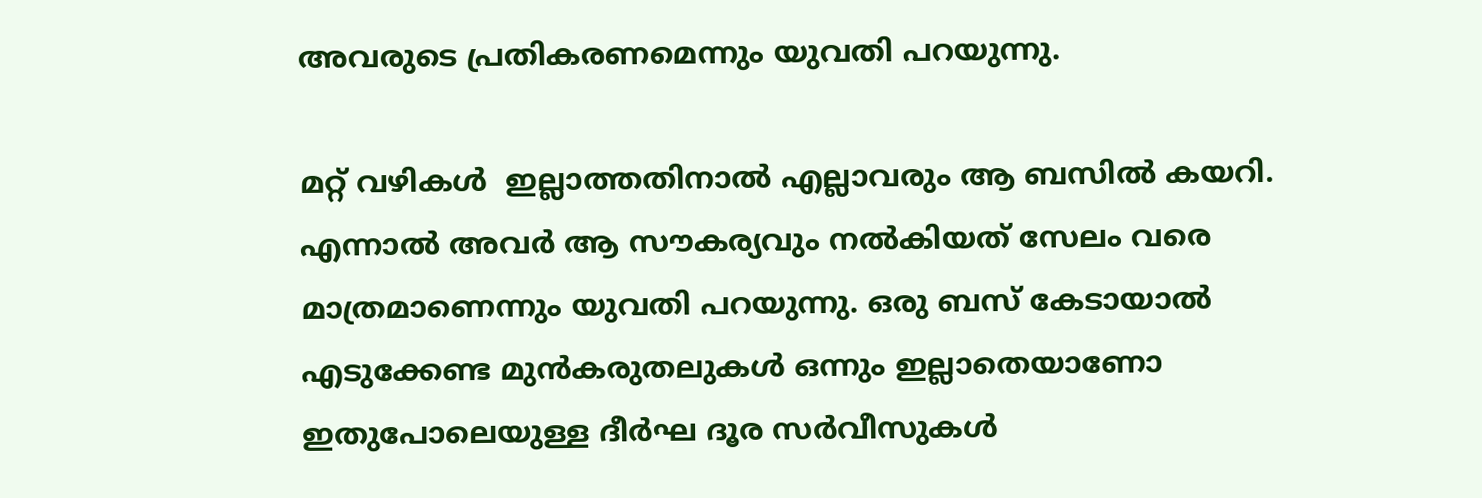അവരുടെ പ്രതികരണമെന്നും യുവതി പറയുന്നു.

മറ്റ് വഴികൾ  ഇല്ലാത്തതിനാൽ എല്ലാവരും ആ ബസിൽ കയറി. എന്നാൽ അവർ ആ സൗകര്യവും നൽകിയത് സേലം വരെ മാത്രമാണെന്നും യുവതി പറയുന്നു. ഒരു ബസ് കേടായാൽ എടുക്കേണ്ട മുൻകരുതലുകൾ ഒന്നും ഇല്ലാതെയാണോ ഇതുപോലെയുള്ള ദീർഘ ദൂര സർവീസുകൾ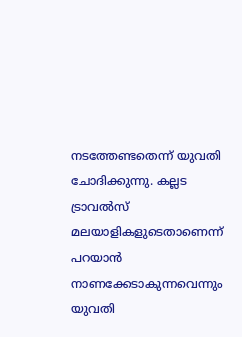നടത്തേണ്ടതെന്ന് യുവതി ചോദിക്കുന്നു. കല്ലട ട്രാവൽസ് മലയാളികളുടെതാണെന്ന് പറയാൻ നാണക്കേടാകുന്നവെന്നും യുവതി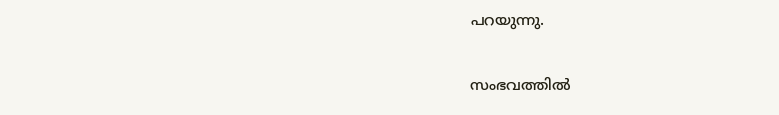പറയുന്നു.

സംഭവത്തിൽ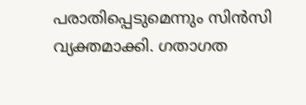പരാതിപ്പെടുമെന്നും സിൻസി വ്യക്തമാക്കി. ഗതാഗത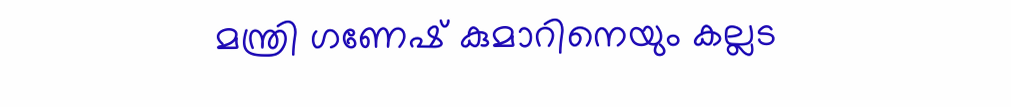മന്ത്രി ഗണേഷ് കുമാറിനെയും കല്ലട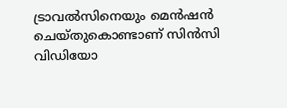ട്രാവൽസിനെയും മെൻഷൻ ചെയ്തുകൊണ്ടാണ് സിൻസി വിഡിയോ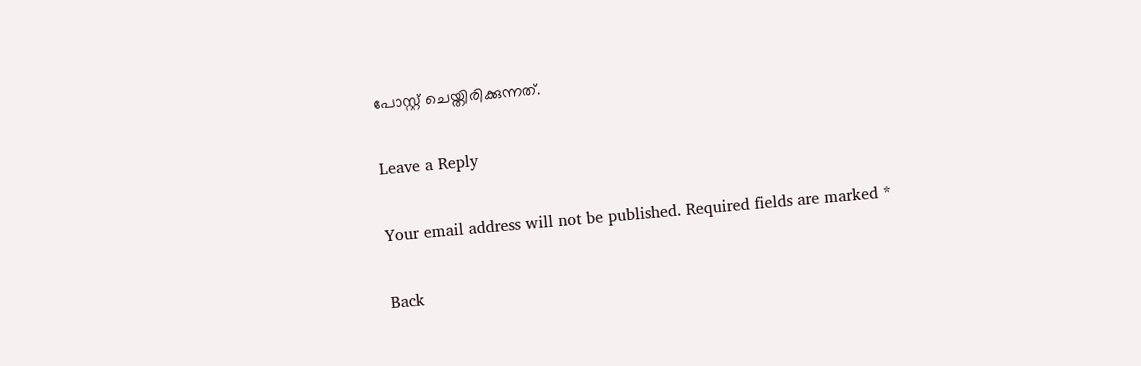പോസ്റ്റ് ചെയ്തിരിക്കുന്നത്.

Leave a Reply

Your email address will not be published. Required fields are marked *

Back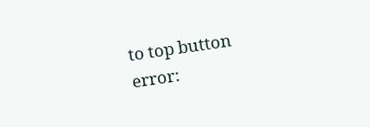to top button
error: